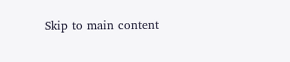Skip to main content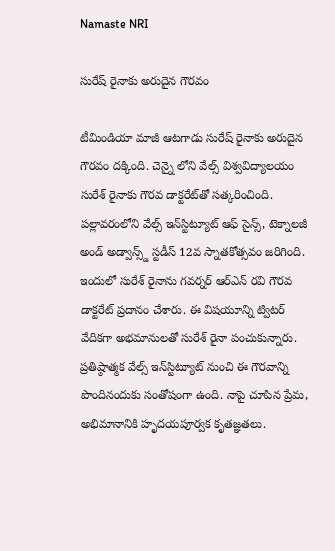Namaste NRI

సురేష్‌ రైనాకు అరుదైన గౌరవం

టీమిండియా మాజీ ఆటగాడు సురేష్‌ రైనాకు అరుదైన గౌరవం దక్కింది. చెన్నై లోని వేల్స్‌ విశ్వవిద్యాలయం సురేశ్‌ రైనాకు గౌరవ డాక్టరేట్‌తో సత్కరించింది. పల్లావరంలోని వేల్స్‌ ఇన్‌స్టిట్యూట్‌ ఆఫ్‌ సైన్స్‌, టెక్నాలజీ అండ్‌ అడ్వాన్స్డ్‌ స్టడీస్‌ 12వ స్నాతకోత్సవం జరిగింది. ఇందులో సురేశ్‌ రైనాను గవర్నర్‌ ఆర్‌ఎన్‌ రవి గౌరవ డాక్టరేట్‌ ప్రదానం చేశారు. ఈ విషయూన్ని ట్విటర్‌ వేదికగా అభమానులతో సురేశ్‌ రైనా పంచుకున్నారు. ప్రతిష్ఠాత్మక వేల్స్‌ ఇన్‌స్టిట్యూట్‌ నుంచి ఈ గౌరవాన్ని పొందినందుకు సంతోషంగా ఉంది. నాపై చూపిన ప్రేమ, అభిమానానికి హృదయపూర్వక కృతజ్ఞతలు.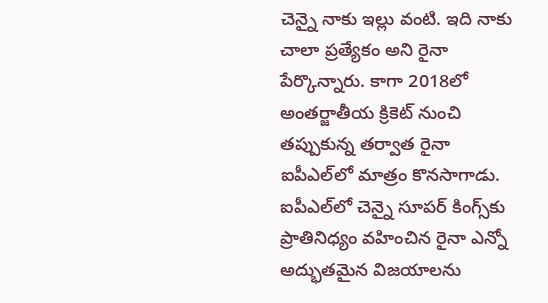చెన్నై నాకు ఇల్లు వంటి. ఇది నాకు చాలా ప్రత్యేకం అని రైనా పేర్కొన్నారు. కాగా 2018లో అంతర్జాతీయ క్రికెట్‌ నుంచి తప్పుకున్న తర్వాత రైనా ఐపీఎల్‌లో మాత్రం కొనసాగాడు. ఐపీఎల్‌లో చెన్నై సూపర్‌ కింగ్స్‌కు ప్రాతినిధ్యం వహించిన రైనా ఎన్నో అద్భుతమైన విజయాలను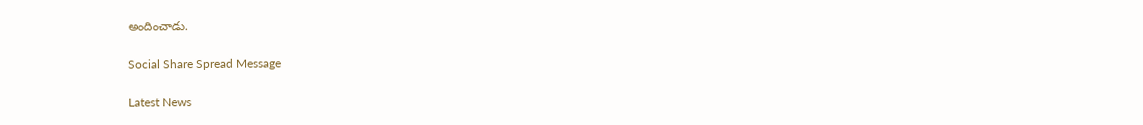అందించాడు.

Social Share Spread Message

Latest News